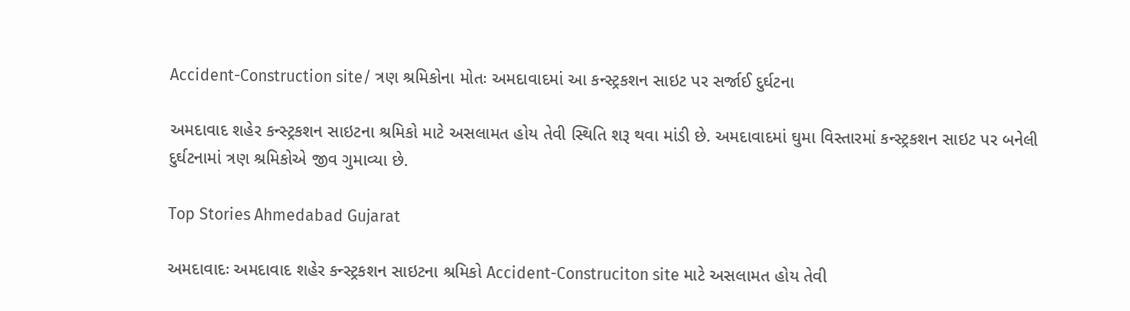Accident-Construction site/ ત્રણ શ્રમિકોના મોતઃ અમદાવાદમાં આ કન્સ્ટ્રકશન સાઇટ પર સર્જાઈ દુર્ઘટના

અમદાવાદ શહેર કન્સ્ટ્રકશન સાઇટના શ્રમિકો માટે અસલામત હોય તેવી સ્થિતિ શરૂ થવા માંડી છે. અમદાવાદમાં ઘુમા વિસ્તારમાં કન્સ્ટ્રકશન સાઇટ પર બનેલી દુર્ઘટનામાં ત્રણ શ્રમિકોએ જીવ ગુમાવ્યા છે.

Top Stories Ahmedabad Gujarat

અમદાવાદઃ અમદાવાદ શહેર કન્સ્ટ્રકશન સાઇટના શ્રમિકો Accident-Construciton site માટે અસલામત હોય તેવી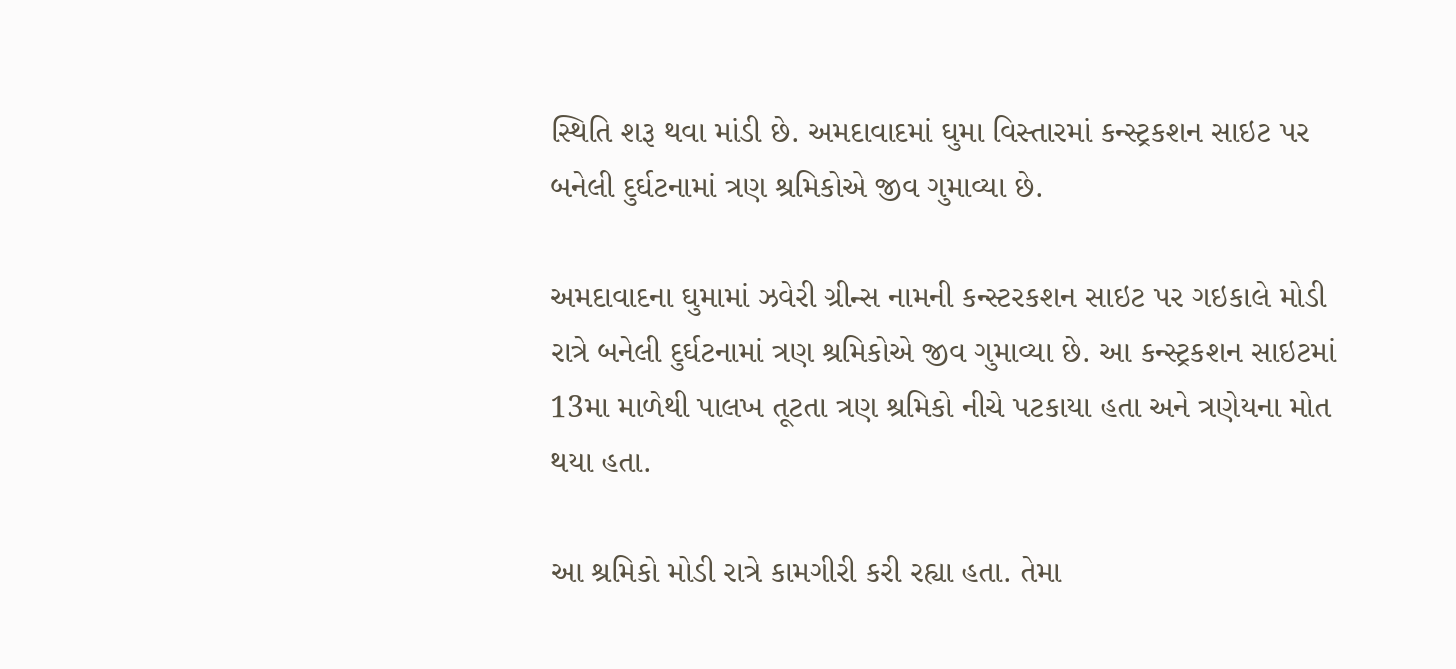સ્થિતિ શરૂ થવા માંડી છે. અમદાવાદમાં ઘુમા વિસ્તારમાં કન્સ્ટ્રકશન સાઇટ પર બનેલી દુર્ઘટનામાં ત્રણ શ્રમિકોએ જીવ ગુમાવ્યા છે.

અમદાવાદના ઘુમામાં ઝવેરી ગ્રીન્સ નામની કન્સ્ટરકશન સાઇટ પર ગઇકાલે મોડી રાત્રે બનેલી દુર્ઘટનામાં ત્રણ શ્રમિકોએ જીવ ગુમાવ્યા છે. આ કન્સ્ટ્રકશન સાઇટમાં 13મા માળેથી પાલખ તૂટતા ત્રણ શ્રમિકો નીચે પટકાયા હતા અને ત્રણેયના મોત થયા હતા.

આ શ્રમિકો મોડી રાત્રે કામગીરી કરી રહ્યા હતા. તેમા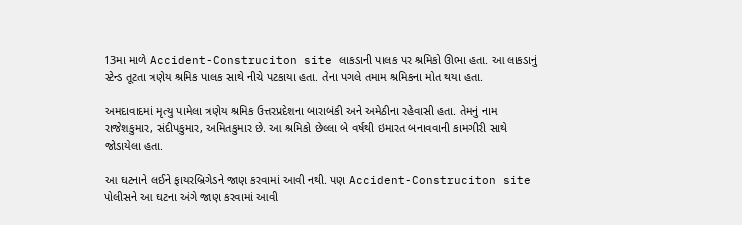13મા માળે Accident-Construciton site લાકડાની પાલક પર શ્રમિકો ઊભા હતા. આ લાકડાનું સ્ટેન્ડ તૂટતા ત્રણેય શ્રમિક પાલક સાથે નીચે પટકાયા હતા. તેના પગલે તમામ શ્રમિકના મોત થયા હતા.

અમદાવાદમાં મૃત્યુ પામેલા ત્રણેય શ્રમિક ઉત્તરપ્રદેશના બારાબંકી અને અમેઠીના રહેવાસી હતા. તેમનું નામ રાજેશકુમાર, સંદીપકુમાર, અમિતકુમાર છે. આ શ્રમિકો છેલ્લા બે વર્ષથી ઇમારત બનાવવાની કામગીરી સાથે જોડાયેલા હતા.

આ ઘટનાને લઈને ફાયરબ્રિગેડને જાણ કરવામાં આવી નથી. પણ Accident-Construciton site પોલીસને આ ઘટના અંગે જાણ કરવામાં આવી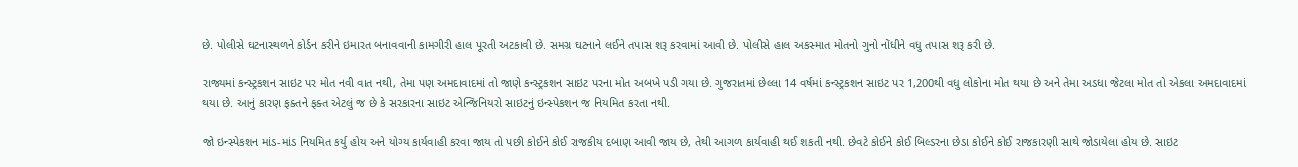છે. પોલીસે ઘટનાસ્થળને કોર્ડન કરીને ઇમારત બનાવવાની કામગીરી હાલ પૂરતી અટકાવી છે. સમગ્ર ઘટનાને લઈને તપાસ શરૂ કરવામાં આવી છે. પોલીસે હાલ અકસ્માત મોતનો ગુનો નોંધીને વધુ તપાસ શરૂ કરી છે.

રાજ્યમાં કન્સ્ટ્રકશન સાઇટ પર મોત નવી વાત નથી, તેમા પણ અમદાવાદમાં તો જાણે કન્સ્ટ્રકશન સાઇટ પરના મોત અબખે પડી ગયા છે. ગુજરાતમાં છેલ્લા 14 વર્ષમાં કન્સ્ટ્રકશન સાઇટ પર 1,200થી વધુ લોકોના મોત થયા છે અને તેમા અડધા જેટલા મોત તો એકલા અમદાવાદમાં થયા છે. આનું કારણ ફક્તને ફક્ત એટલું જ છે કે સરકારના સાઇટ એન્જિનિયરો સાઇટનું ઇન્સ્પેકશન જ નિયમિત કરતા નથી.

જો ઇન્સ્પેકશન માંડ-માંડ નિયમિત કર્યુ હોય અને યોગ્ય કાર્યવાહી કરવા જાય તો પછી કોઈને કોઈ રાજકીય દબાણ આવી જાય છે, તેથી આગળ કાર્યવાહી થઈ શકતી નથી. છેવટે કોઈને કોઈ બિલ્ડરના છેડા કોઈને કોઈ રાજકારણી સાથે જોડાયેલા હોય છે. સાઇટ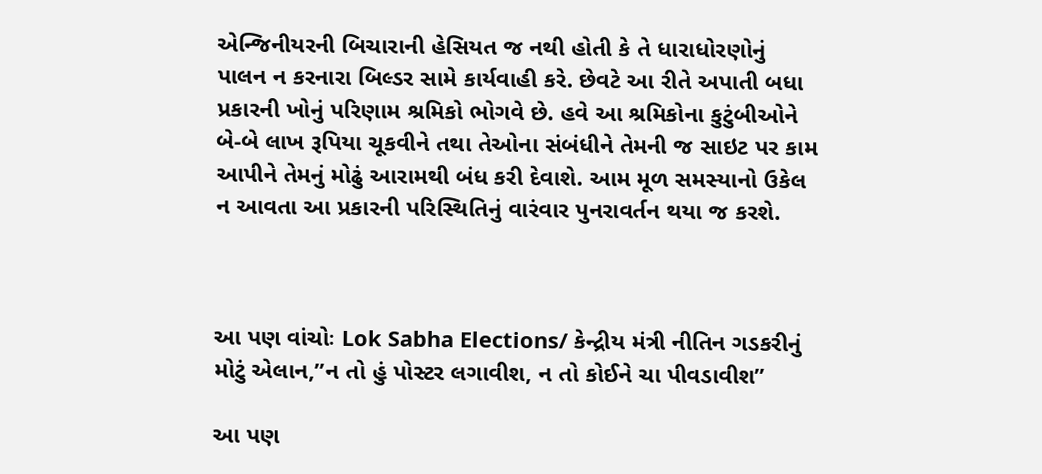એન્જિનીયરની બિચારાની હેસિયત જ નથી હોતી કે તે ધારાધોરણોનું પાલન ન કરનારા બિલ્ડર સામે કાર્યવાહી કરે. છેવટે આ રીતે અપાતી બધા પ્રકારની ખોનું પરિણામ શ્રમિકો ભોગવે છે. હવે આ શ્રમિકોના કુટુંબીઓને બે-બે લાખ રૂપિયા ચૂકવીને તથા તેઓના સંબંધીને તેમની જ સાઇટ પર કામ આપીને તેમનું મોઢું આરામથી બંધ કરી દેવાશે. આમ મૂળ સમસ્યાનો ઉકેલ ન આવતા આ પ્રકારની પરિસ્થિતિનું વારંવાર પુનરાવર્તન થયા જ કરશે.



આ પણ વાંચોઃ Lok Sabha Elections/ કેન્દ્રીય મંત્રી નીતિન ગડકરીનું મોટું એલાન,”ન તો હું પોસ્ટર લગાવીશ, ન તો કોઈને ચા પીવડાવીશ”

આ પણ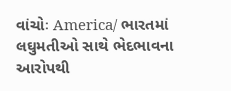વાંચોઃ America/ ભારતમાં લઘુમતીઓ સાથે ભેદભાવના આરોપથી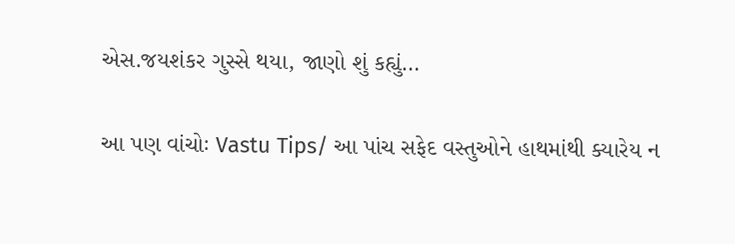એસ.જયશંકર ગુસ્સે થયા, જાણો શું કહ્યું…

આ પણ વાંચોઃ Vastu Tips/ આ પાંચ સફેદ વસ્તુઓને હાથમાંથી ક્યારેય ન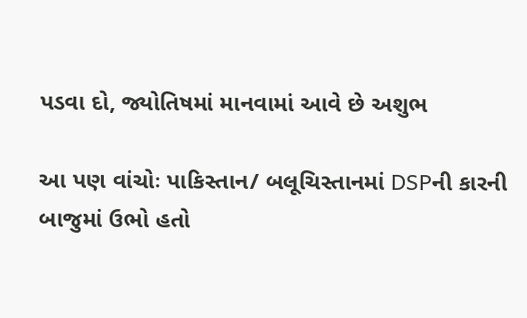પડવા દો, જ્યોતિષમાં માનવામાં આવે છે અશુભ

આ પણ વાંચોઃ પાકિસ્તાન/ બલૂચિસ્તાનમાં DSPની કારની બાજુમાં ઉભો હતો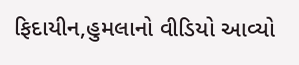ફિદાયીન,હુમલાનો વીડિયો આવ્યો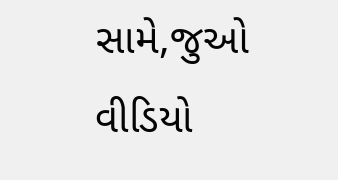સામે,જુઓ વીડિયો